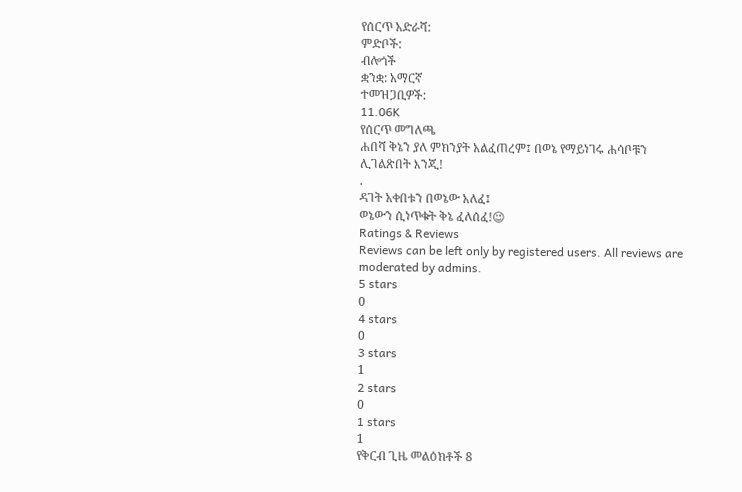የሰርጥ አድራሻ:
ምድቦች:
ብሎጎች
ቋንቋ: አማርኛ
ተመዝጋቢዎች:
11.06K
የሰርጥ መግለጫ
ሐበሻ ቅኔን ያለ ምክንያት አልፈጠረም፤ በወኔ የማይነገሩ ሐሳቦቹን ሊገልጽበት እንጂ!
.
ዳገት አቀበቱን በወኔው አለፈ፤
ወኔውን ሲነጥቁት ቅኔ ፈለሰፈ!😉
Ratings & Reviews
Reviews can be left only by registered users. All reviews are moderated by admins.
5 stars
0
4 stars
0
3 stars
1
2 stars
0
1 stars
1
የቅርብ ጊዜ መልዕክቶች 8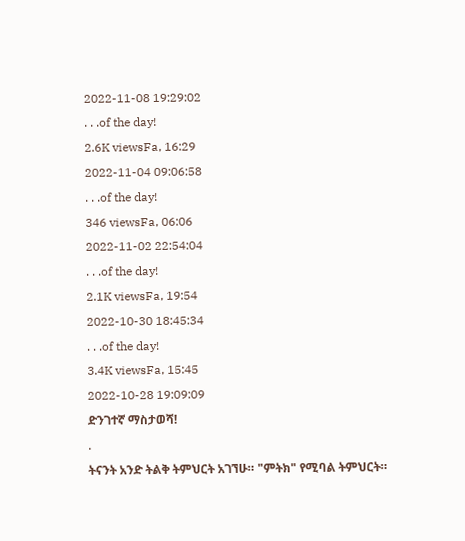2022-11-08 19:29:02
. . .of the day!
2.6K viewsFa, 16:29
2022-11-04 09:06:58
. . .of the day!
346 viewsFa, 06:06
2022-11-02 22:54:04
. . .of the day!
2.1K viewsFa, 19:54
2022-10-30 18:45:34
. . .of the day!
3.4K viewsFa, 15:45
2022-10-28 19:09:09
ድንገተኛ ማስታወሻ!
.
ትናንት አንድ ትልቅ ትምህርት አገኘሁ። "ምትክ" የሚባል ትምህርት።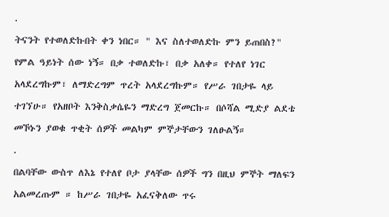.
ትናንት የተወለድኩበት ቀን ነበር። " እና ስለተወለድኩ ምን ይጠበስ?" የምል ዓይነት ሰው ነኝ። በቃ ተወለድኩ፣ በቃ አለቀ። የተለየ ነገር አላደረግኩም፣ ለማድረግም ጥረት አላደረግኩም። የሥራ ገበታዬ ላይ ተገኘሁ። የአዘቦት እንቅስቃሴዬን ማድረግ ጀመርኩ። በሶሻል ሚድያ ልደቴ መኾኑን ያወቁ ጥቂት ሰዎች መልካም ምኞታቸውን ገለፁልኝ።
.
በልባቸው ውስጥ ለእኔ የተለየ ቦታ ያላቸው ሰዎች ግን በዚህ ምኞት ማለፍን አልመረጡም ። ከሥራ ገበታዬ አፈናቅለው ጥሩ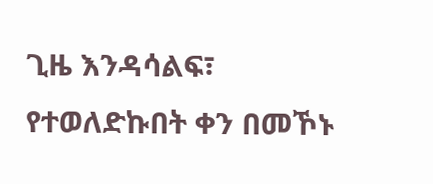ጊዜ እንዳሳልፍ፣ የተወለድኩበት ቀን በመኾኑ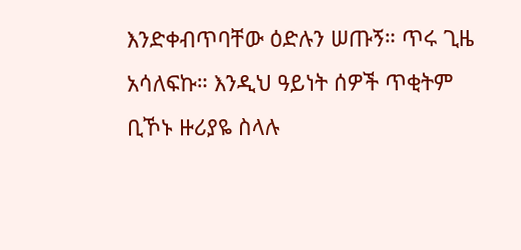እንድቀብጥባቸው ዕድሉን ሠጡኝ። ጥሩ ጊዜ አሳለፍኩ። እንዲህ ዓይነት ሰዎች ጥቂትም ቢኾኑ ዙሪያዬ ስላሉ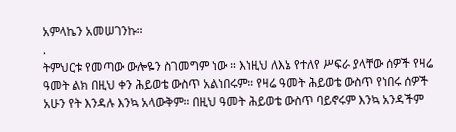አምላኬን አመሠገንኩ።
.
ትምህርቱ የመጣው ውሎዬን ስገመግም ነው ። እነዚህ ለእኔ የተለየ ሥፍራ ያላቸው ሰዎች የዛሬ ዓመት ልክ በዚህ ቀን ሕይወቴ ውስጥ አልነበሩም። የዛሬ ዓመት ሕይወቴ ውስጥ የነበሩ ሰዎች አሁን የት እንዳሉ እንኳ አላውቅም። በዚህ ዓመት ሕይወቴ ውስጥ ባይኖሩም እንኳ አንዳችም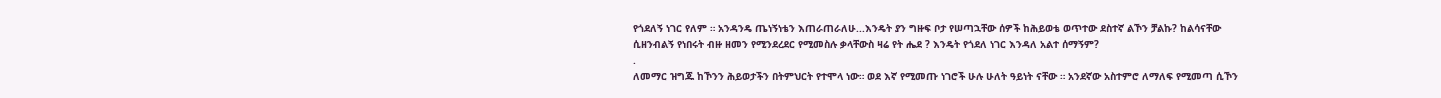የጎደለኝ ነገር የለም ። አንዳንዴ ጤነኝነቴን እጠራጠራለሁ...እንዴት ያን ግዙፍ ቦታ የሠጣኋቸው ሰዎች ከሕይወቴ ወጥተው ደስተኛ ልኾን ቻልኩ? ከልሳናቸው ሲዘንብልኝ የነበሩት ብዙ ዘመን የሚንደረደር የሚመስሉ ቃላቸውስ ዛሬ የት ሔደ ? እንዴት የጎደለ ነገር እንዳለ አልተ ሰማኝም?
.
ለመማር ዝግጁ ከኾንን ሕይወታችን በትምህርት የተሞላ ነው። ወደ እኛ የሚመጡ ነገሮች ሁሉ ሁለት ዓይነት ናቸው ። አንደኛው አስተምሮ ለማለፍ የሚመጣ ሲኾን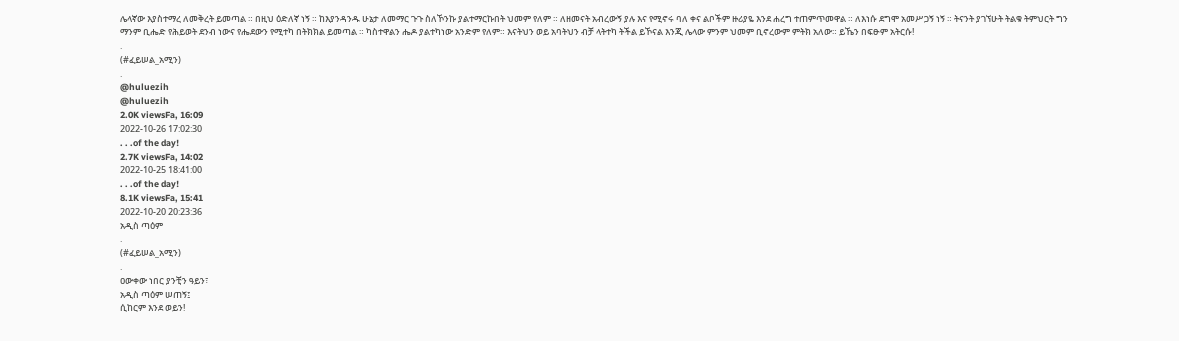ሌላኛው እያስተማረ ለመቅረት ይመጣል ። በዚህ ዕድለኛ ነኝ ። ከእያንዳንዱ ሁኔታ ለመማር ጉጉ ስለኾንኩ ያልተማርኩበት ህመም የለም ። ለዘመናት አብረውኝ ያሉ እና የሚኖሩ ባለ ቀና ልቦችም ዙሪያዬ እንደ ሐረግ ተጠምጥመዋል ። ለእነሱ ደግሞ አመሥጋኝ ነኝ ። ትናንት ያገኘሁት ትልቁ ትምህርት ግን ማንም ቢሔድ የሕይወት ደንብ ነውና የሔደውን የሚተካ በትክክል ይመጣል ። ካስተዋልን ሔዶ ያልተካነው አንድም የለም። እናትህን ወይ አባትህን ብቻ ላትተካ ትችል ይኾናል እንጂ ሌላው ምንም ህመም ቢኖረውም ምትክ አለው። ይኼን በፍፁም አትርሱ!
.
(#ፈይሠል_አሚን)
.
@huluezih
@huluezih
2.0K viewsFa, 16:09
2022-10-26 17:02:30
. . .of the day!
2.7K viewsFa, 14:02
2022-10-25 18:41:00
. . .of the day!
8.1K viewsFa, 15:41
2022-10-20 20:23:36
አዲስ ጣዕም
.
(#ፈይሠል_አሚን)
.
ዐውቀው ነበር ያንቺን ዓይን፣
አዲስ ጣዕም ሠጠኝ፤
ሲከርም እንደ ወይን!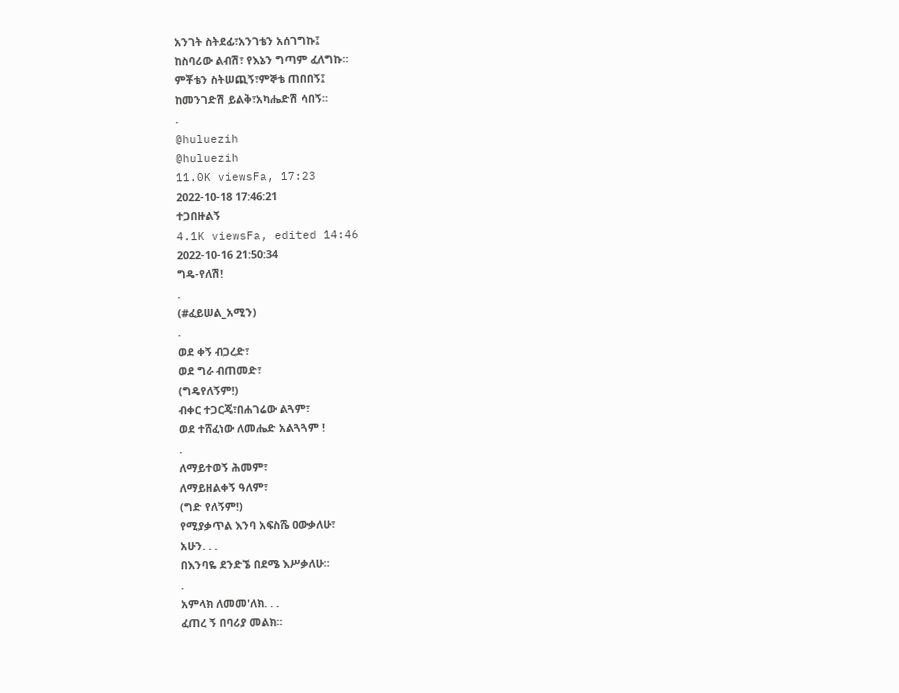አንገት ስትደፊ፣አንገቴን አሰገግኩ፤
ከስባሪው ልብሽ፣ የእኔን ግጣም ፈለግኩ።
ምቾቴን ስትሠጪኝ፣ምኞቴ ጠበበኝ፤
ከመንገድሽ ይልቅ፣አካሔድሽ ሳበኝ።
.
@huluezih
@huluezih
11.0K viewsFa, 17:23
2022-10-18 17:46:21
ተጋበዙልኝ
4.1K viewsFa, edited 14:46
2022-10-16 21:50:34
ግዴ-የለሽ!
.
(#ፈይሠል_አሚን)
.
ወደ ቀኝ ብጋረድ፣
ወደ ግራ ብጠመድ፣
(ግዴየለኝም!)
ብቀር ተጋርጄ፣በሐገሬው ልጓም፣
ወደ ተሸፈነው ለመሔድ አልጓጓም !
.
ለማይተወኝ ሕመም፣
ለማይዘልቀኝ ዓለም፣
(ግድ የለኝም!)
የሚያቃጥል እንባ አፍስሼ ዐውቃለሁ፣
አሁን. . .
በእንባዬ ደንድኜ በደሜ እሥቃለሁ።
.
አምላክ ለመመ'ለክ. . .
ፈጠረ ኝ በባሪያ መልክ።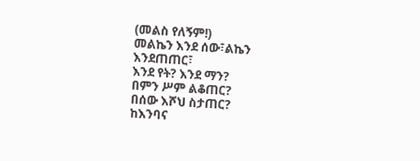(መልስ የለኝም!)
መልኬን እንደ ሰው፣ልኬን እንደጠጠር፣
እንደ የት? እንደ ማን?
በምን ሥም ልቆጠር?
በሰው እሾህ ስታጠር?
ከእንባና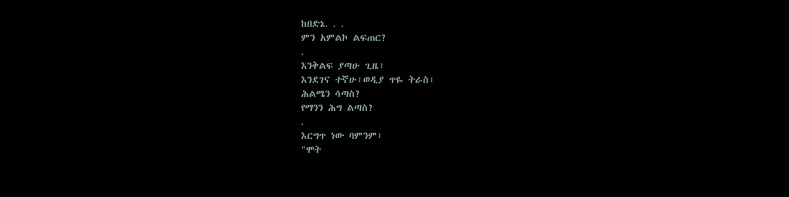ከበድኔ. . .
ምን አምልኮ ልፍጠር?
.
እንቅልፍ ያጣሁ ጊዜ፣
እንደገና ተኛሁ፣ወዲያ ጥዬ ትራስ፣
ሕልሜን ሳጣስ?
የማንን ሕግ ልጣስ?
.
እርግጥ ነው ባምንም፣
"ሞት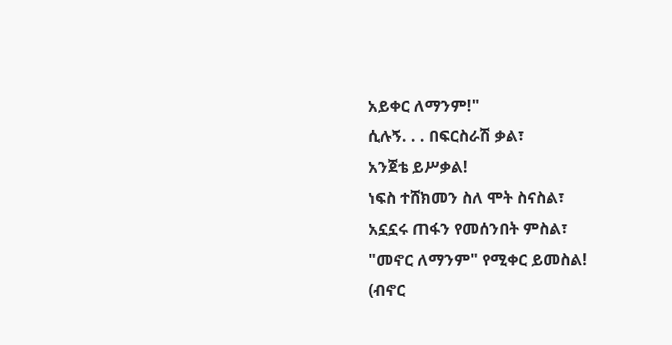አይቀር ለማንም!"
ሲሉኝ. . . በፍርስራሽ ቃል፣
አንጀቴ ይሥቃል!
ነፍስ ተሸክመን ስለ ሞት ስናስል፣
አኗኗሩ ጠፋን የመሰንበት ምስል፣
"መኖር ለማንም" የሚቀር ይመስል!
(ብኖር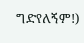ግድየለኝም!)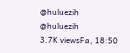@huluezih
@huluezih
3.7K viewsFa, 18:50